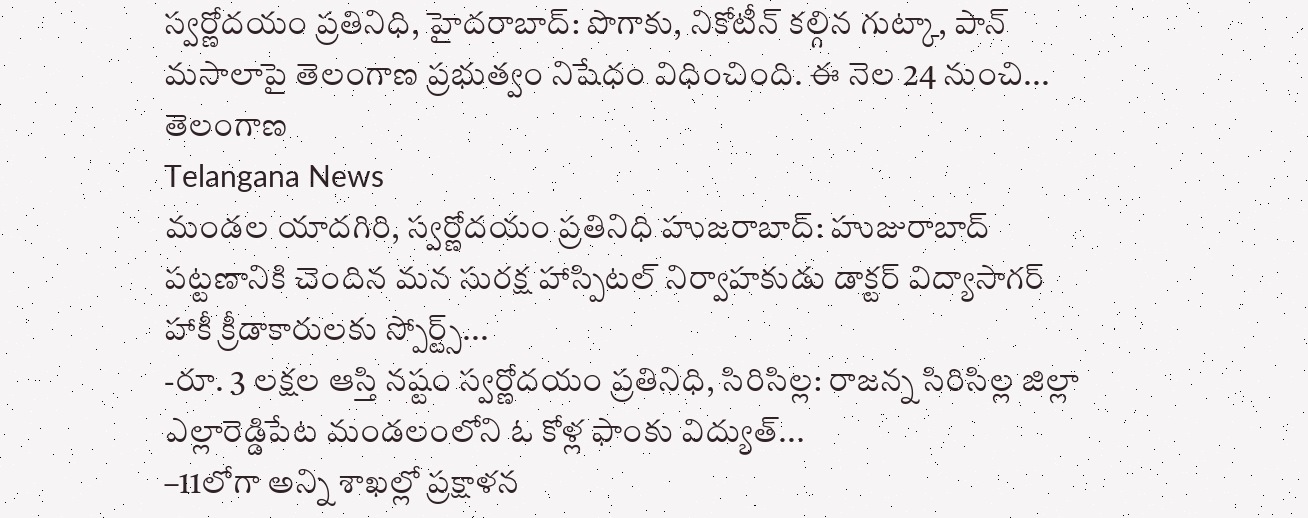స్వర్ణోదయం ప్రతినిధి, హైదరాబాద్: పొగాకు, నికోటీన్ కల్గిన గుట్కా, పాన్ మసాలాపై తెలంగాణ ప్రభుత్వం నిషేధం విధించింది. ఈ నెల 24 నుంచి...
తెలంగాణ
Telangana News
మండల యాదగిరి, స్వర్ణోదయం ప్రతినిధి హుజరాబాద్: హుజురాబాద్ పట్టణానికి చెందిన మన సురక్ష హాస్పిటల్ నిర్వాహకుడు డాక్టర్ విద్యాసాగర్ హాకీ క్రీడాకారులకు స్పోర్ట్స్...
-రూ. 3 లక్షల ఆస్తి నష్టం స్వర్ణోదయం ప్రతినిధి, సిరిసిల్ల: రాజన్న సిరిసిల్ల జిల్లా ఎల్లారెడ్డిపేట మండలంలోని ఓ కోళ్ల ఫాంకు విద్యుత్...
–11లోగా అన్ని శాఖల్లో ప్రక్షాళన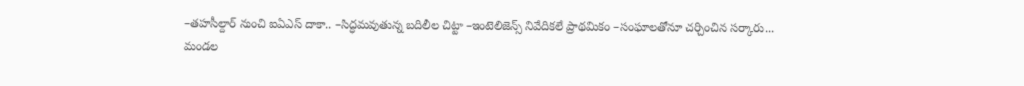–తహసీల్దార్ నుంచి ఐఏఎస్ దాకా.. –సిద్ధమవుతున్న బదిలీల చిట్టా –ఇంటెలిజెన్స్ నివేదికలే ప్రాథమికం –సంఘాలతోనూ చర్చించిన సర్కారు...
మండల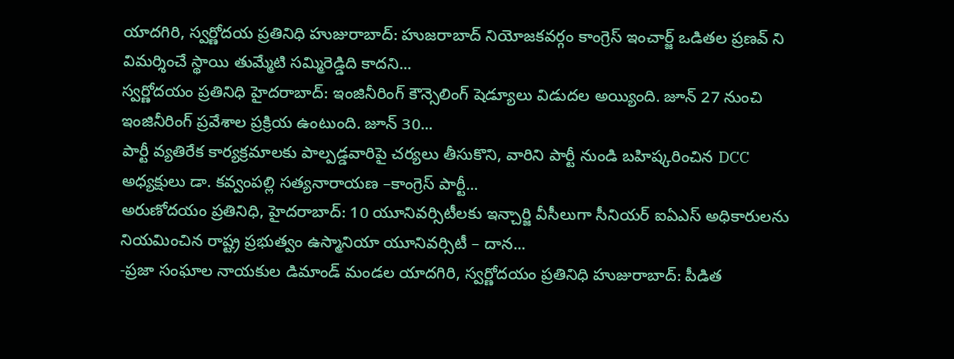యాదగిరి, స్వర్ణోదయ ప్రతినిధి హుజురాబాద్: హుజరాబాద్ నియోజకవర్గం కాంగ్రెస్ ఇంచార్జ్ ఒడితల ప్రణవ్ ని విమర్శించే స్థాయి తుమ్మేటి సమ్మిరెడ్డిది కాదని...
స్వర్ణోదయం ప్రతినిధి హైదరాబాద్: ఇంజినీరింగ్ కౌన్సెలింగ్ షెడ్యూలు విడుదల అయ్యింది. జూన్ 27 నుంచి ఇంజినీరింగ్ ప్రవేశాల ప్రక్రియ ఉంటుంది. జూన్ 30...
పార్టీ వ్యతిరేక కార్యక్రమాలకు పాల్పడ్డవారిపై చర్యలు తీసుకొని, వారిని పార్టీ నుండి బహిష్కరించిన DCC అధ్యక్షులు డా. కవ్వంపల్లి సత్యనారాయణ –కాంగ్రెస్ పార్టీ...
అరుణోదయం ప్రతినిధి, హైదరాబాద్: 10 యూనివర్సిటీలకు ఇన్చార్జి వీసీలుగా సీనియర్ ఐఏఎస్ అధికారులను నియమించిన రాష్ట్ర ప్రభుత్వం ఉస్మానియా యూనివర్సిటీ – దాన...
-ప్రజా సంఘాల నాయకుల డిమాండ్ మండల యాదగిరి, స్వర్ణోదయం ప్రతినిధి హుజురాబాద్: పీడిత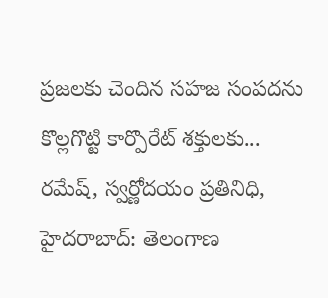ప్రజలకు చెందిన సహజ సంపదను కొల్లగొట్టి కార్పొరేట్ శక్తులకు...
రమేష్, స్వర్ణోదయం ప్రతినిధి, హైదరాబాద్: తెలంగాణ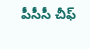పీసీసీ చీఫ్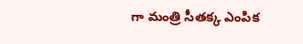గా మంత్రి సీతక్క ఎంపిక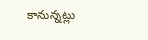కానున్నట్లు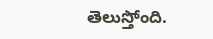తెలుస్తోంది.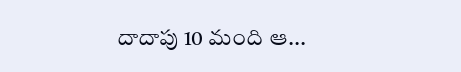దాదాపు 10 మంది ఆ...